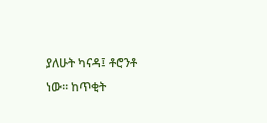ያለሁት ካናዳ፤ ቶሮንቶ ነው፡፡ ከጥቂት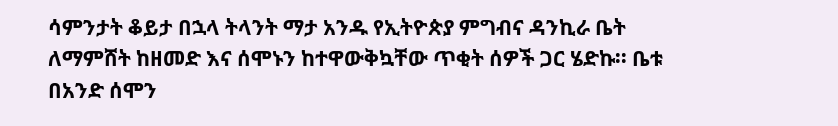ሳምንታት ቆይታ በኋላ ትላንት ማታ አንዱ የኢትዮጵያ ምግብና ዳንኪራ ቤት ለማምሸት ከዘመድ እና ሰሞኑን ከተዋውቅኳቸው ጥቂት ሰዎች ጋር ሄድኩ፡፡ ቤቱ በአንድ ሰሞን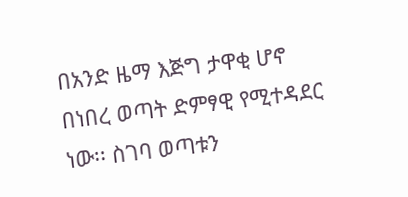በአንድ ዜማ እጅግ ታዋቂ ሆኖ በነበረ ወጣት ድምፃዊ የሚተዳደር ነው፡፡ ስገባ ወጣቱን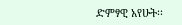ድምፃዊ አየሁት፡፡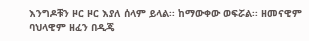እንግዶቹን ዞር ዞር እያለ ሰላም ይላል፡፡ ከማውቀው ወፍሯል፡፡ ዘመናዊም ባህላዊም ዘፈን በዲጄ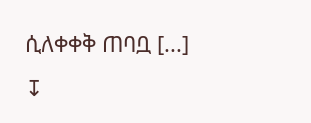ሲለቀቀቅ ጠባቧ [...]
↧